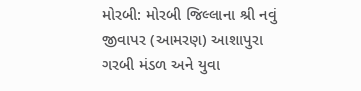મોરબી: મોરબી જિલ્લાના શ્રી નવું જીવાપર (આમરણ) આશાપુરા ગરબી મંડળ અને યુવા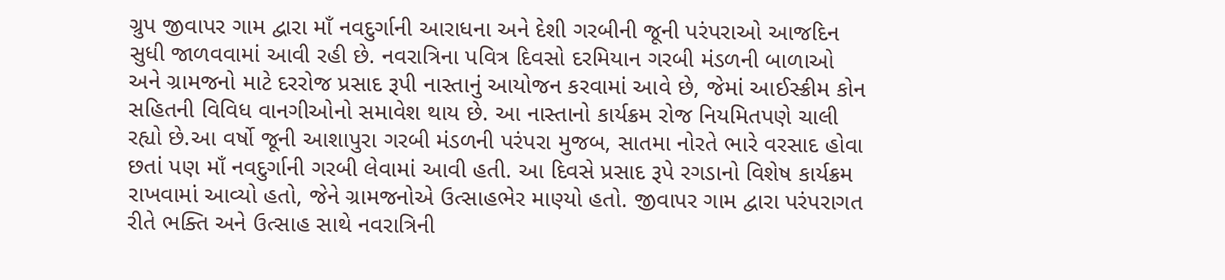ગ્રુપ જીવાપર ગામ દ્વારા માઁ નવદુર્ગાની આરાધના અને દેશી ગરબીની જૂની પરંપરાઓ આજદિન સુધી જાળવવામાં આવી રહી છે. નવરાત્રિના પવિત્ર દિવસો દરમિયાન ગરબી મંડળની બાળાઓ અને ગ્રામજનો માટે દરરોજ પ્રસાદ રૂપી નાસ્તાનું આયોજન કરવામાં આવે છે, જેમાં આઈસ્ક્રીમ કોન સહિતની વિવિધ વાનગીઓનો સમાવેશ થાય છે. આ નાસ્તાનો કાર્યક્રમ રોજ નિયમિતપણે ચાલી રહ્યો છે.આ વર્ષો જૂની આશાપુરા ગરબી મંડળની પરંપરા મુજબ, સાતમા નોરતે ભારે વરસાદ હોવા છતાં પણ માઁ નવદુર્ગાની ગરબી લેવામાં આવી હતી. આ દિવસે પ્રસાદ રૂપે રગડાનો વિશેષ કાર્યક્રમ રાખવામાં આવ્યો હતો, જેને ગ્રામજનોએ ઉત્સાહભેર માણ્યો હતો. જીવાપર ગામ દ્વારા પરંપરાગત રીતે ભક્તિ અને ઉત્સાહ સાથે નવરાત્રિની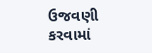ઉજવણી કરવામાં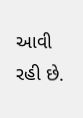આવી રહી છે.